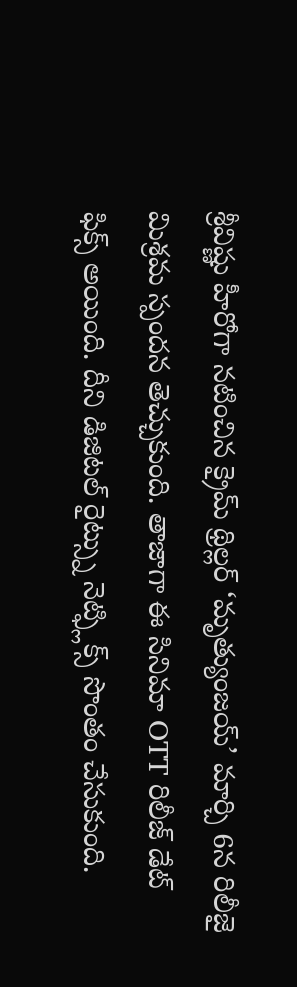శ్రీవిష్ణు హీరోగా నటించిన క్రైమ్ థ్రిల్లర్ ‘మృత్యుంజయ్’ మార్చి 6న రిలీజై మిశ్రమ స్పందన తెచ్చుకుంది. తాజాగా ఈ సినిమా OTT రిలీజ్ డేట్ ఫిక్స్ అయింది. దీని డిజిటల్ రైట్స్ను నెట్ఫ్లిక్స్ సొంతం చేసుకుంది.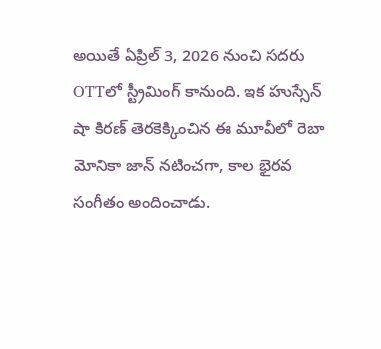అయితే ఏప్రిల్ 3, 2026 నుంచి సదరు OTTలో స్ట్రీమింగ్ కానుంది. ఇక హుస్సేన్ షా కిరణ్ తెరకెక్కించిన ఈ మూవీలో రెబా మోనికా జాన్ నటించగా, కాల భైరవ సంగీతం అందించాడు.